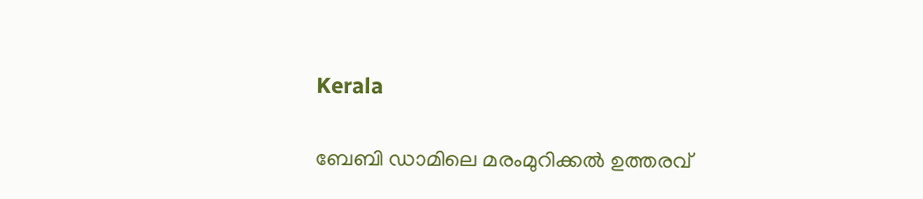Kerala

ബേബി ഡാമിലെ മരംമുറിക്കല്‍ ഉത്തരവ്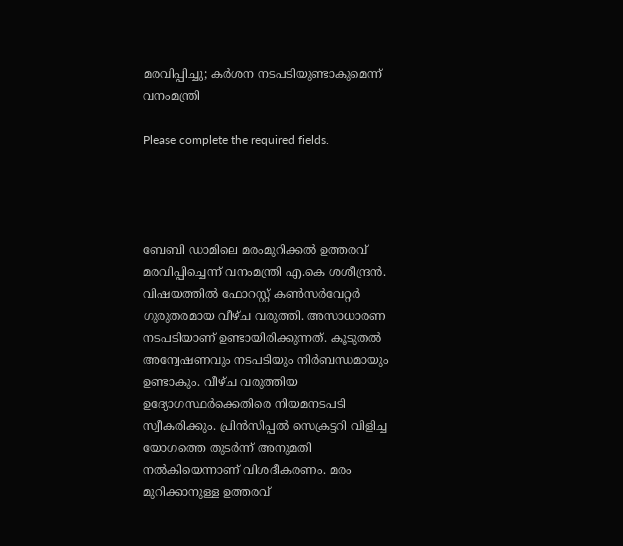മരവിപ്പിച്ചു; കര്‍ശന നടപടിയുണ്ടാകുമെന്ന് വനംമന്ത്രി

Please complete the required fields.




ബേബി ഡാമിലെ മരംമുറിക്കല്‍ ഉത്തരവ് മരവിപ്പിച്ചെന്ന് വനംമന്ത്രി എ.കെ ശശീന്ദ്രന്‍. വിഷയത്തില്‍ ഫോറസ്റ്റ് കണ്‍സര്‍വേറ്റര്‍ ഗുരുതരമായ വീഴ്ച വരുത്തി. അസാധാരണ നടപടിയാണ് ഉണ്ടായിരിക്കുന്നത്. കൂടുതല്‍ അന്വേഷണവും നടപടിയും നിര്‍ബന്ധമായും ഉണ്ടാകും. വീഴ്ച വരുത്തിയ ഉദ്യോഗസ്ഥര്‍ക്കെതിരെ നിയമനടപടി സ്വീകരിക്കും. പ്രിന്‍സിപ്പല്‍ സെക്രട്ടറി വിളിച്ച യോഗത്തെ തുടര്‍ന്ന് അനുമതി നല്‍കിയെന്നാണ് വിശദീകരണം. മരം മുറിക്കാനുള്ള ഉത്തരവ്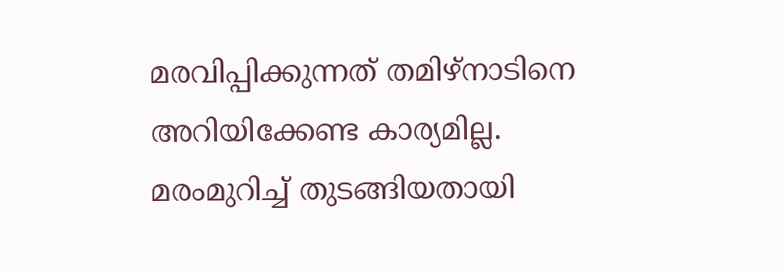മരവിപ്പിക്കുന്നത് തമിഴ്‌നാടിനെ അറിയിക്കേണ്ട കാര്യമില്ല. മരംമുറിച്ച് തുടങ്ങിയതായി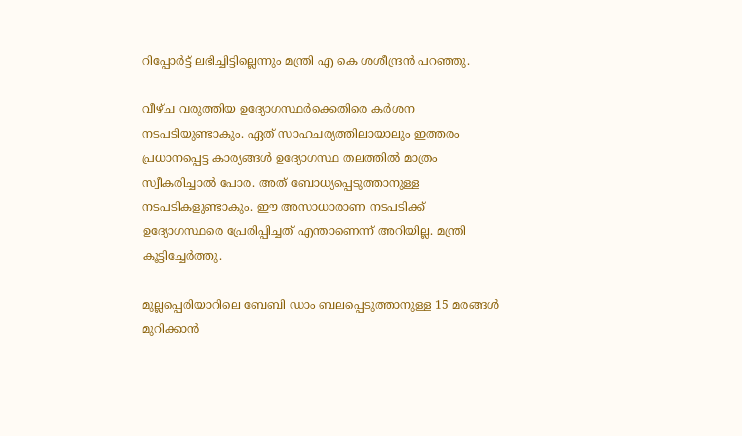റിപ്പോര്‍ട്ട് ലഭിച്ചിട്ടില്ലെന്നും മന്ത്രി എ കെ ശശീന്ദ്രന്‍ പറഞ്ഞു.

വീഴ്ച വരുത്തിയ ഉദ്യോഗസ്ഥര്‍ക്കെതിരെ കര്‍ശന നടപടിയുണ്ടാകും. ഏത് സാഹചര്യത്തിലായാലും ഇത്തരം പ്രധാനപ്പെട്ട കാര്യങ്ങള്‍ ഉദ്യോഗസ്ഥ തലത്തില്‍ മാത്രം സ്വീകരിച്ചാല്‍ പോര. അത് ബോധ്യപ്പെടുത്താനുള്ള നടപടികളുണ്ടാകും. ഈ അസാധാരാണ നടപടിക്ക് ഉദ്യോഗസ്ഥരെ പ്രേരിപ്പിച്ചത് എന്താണെന്ന് അറിയില്ല. മന്ത്രി കൂട്ടിച്ചേര്‍ത്തു.

മുല്ലപ്പെരിയാറിലെ ബേബി ഡാം ബലപ്പെടുത്താനുള്ള 15 മരങ്ങള്‍ മുറിക്കാന്‍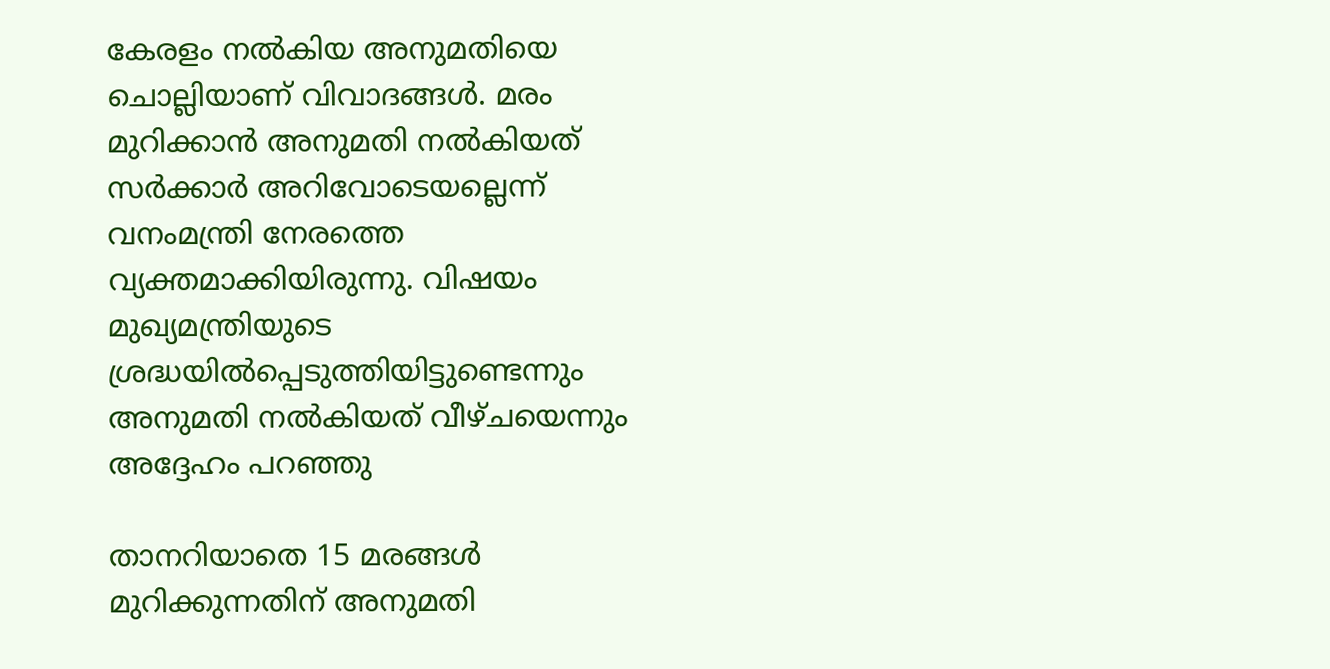കേരളം നല്‍കിയ അനുമതിയെ ചൊല്ലിയാണ് വിവാദങ്ങള്‍. മരം മുറിക്കാന്‍ അനുമതി നല്‍കിയത് സര്‍ക്കാര്‍ അറിവോടെയല്ലെന്ന് വനംമന്ത്രി നേരത്തെ വ്യക്തമാക്കിയിരുന്നു. വിഷയം മുഖ്യമന്ത്രിയുടെ ശ്രദ്ധയില്‍പ്പെടുത്തിയിട്ടുണ്ടെന്നും അനുമതി നല്‍കിയത് വീഴ്ചയെന്നും അദ്ദേഹം പറഞ്ഞു

താനറിയാതെ 15 മരങ്ങള്‍ മുറിക്കുന്നതിന് അനുമതി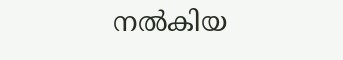നല്‍കിയ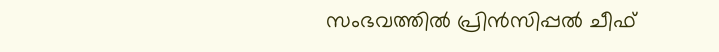സംഭവത്തില്‍ പ്രിന്‍സിപ്പല്‍ ചീഫ്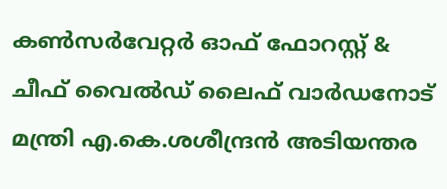കണ്‍സര്‍വേറ്റര്‍ ഓഫ് ഫോറസ്റ്റ് & ചീഫ് വൈല്‍ഡ് ലൈഫ് വാര്‍ഡനോട് മന്ത്രി എ.കെ.ശശീന്ദ്രന്‍ അടിയന്തര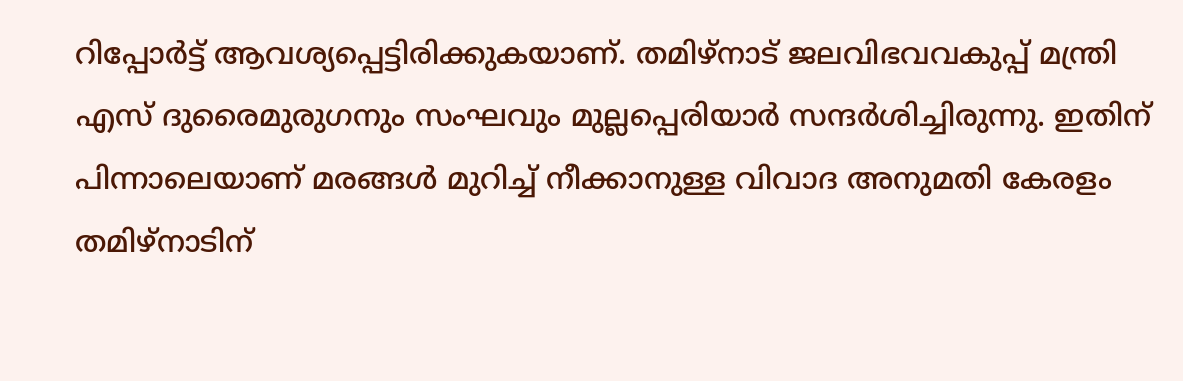റിപ്പോര്‍ട്ട് ആവശ്യപ്പെട്ടിരിക്കുകയാണ്. തമിഴ്‌നാട് ജലവിഭവവകുപ്പ് മന്ത്രി എസ് ദുരൈമുരുഗനും സംഘവും മുല്ലപ്പെരിയാര്‍ സന്ദര്‍ശിച്ചിരുന്നു. ഇതിന് പിന്നാലെയാണ് മരങ്ങള്‍ മുറിച്ച് നീക്കാനുള്ള വിവാദ അനുമതി കേരളം തമിഴ്‌നാടിന്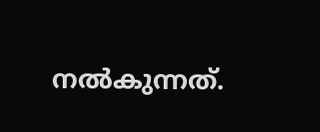നല്‍കുന്നത്.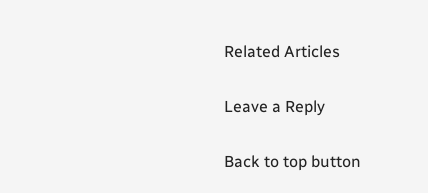Related Articles

Leave a Reply

Back to top button